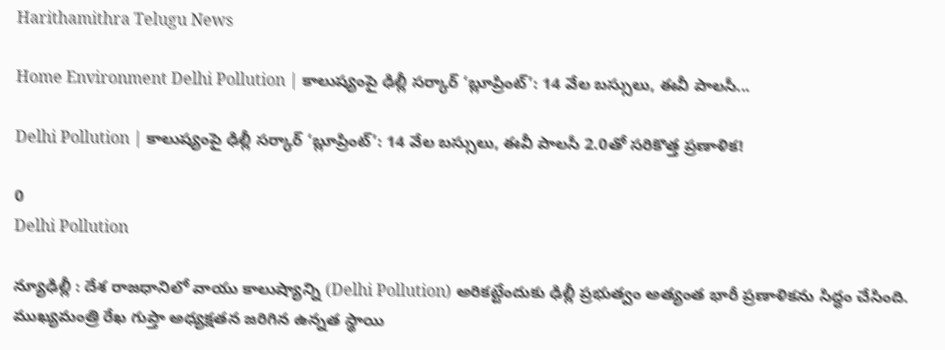Harithamithra Telugu News

Home Environment Delhi Pollution | కాలుష్యంపై ఢిల్లీ సర్కార్ ‘బ్లూప్రింట్’: 14 వేల బస్సులు, ఈవీ పాలసీ...

Delhi Pollution | కాలుష్యంపై ఢిల్లీ సర్కార్ ‘బ్లూప్రింట్’: 14 వేల బస్సులు, ఈవీ పాలసీ 2.0తో సరికొత్త ప్రణాళిక!

0
Delhi Pollution

న్యూఢిల్లీ : దేశ రాజధానిలో వాయు కాలుష్యాన్ని (Delhi Pollution) అరికట్టేందుకు ఢిల్లీ ప్రభుత్వం అత్యంత భారీ ప్రణాళికను సిద్ధం చేసింది. ముఖ్యమంత్రి రేఖ గుప్తా అధ్యక్షతన జరిగిన ఉన్నత స్థాయి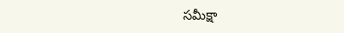సమీక్షా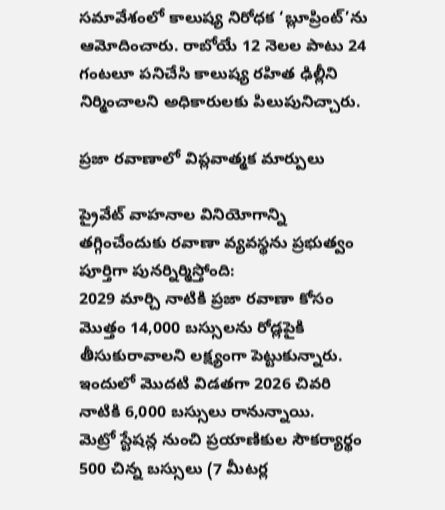సమావేశంలో కాలుష్య నిరోధక ‘బ్లూప్రింట్’ను ఆమోదించారు. రాబోయే 12 నెలల పాటు 24 గంటలూ పనిచేసి కాలుష్య రహిత ఢిల్లీని నిర్మించాలని అధికారులకు పిలుపునిచ్చారు.

ప్రజా రవాణాలో విప్లవాత్మక మార్పులు

ప్రైవేట్ వాహనాల వినియోగాన్ని తగ్గించేందుకు రవాణా వ్యవస్థను ప్రభుత్వం పూర్తిగా పునర్నిర్మిస్తోంది:
2029 మార్చి నాటికి ప్రజా ర‌వాణా కోసం మొత్తం 14,000 బస్సులను రోడ్లపైకి తీసుకురావాలని లక్ష్యంగా పెట్టుకున్నారు. ఇందులో మొదటి విడతగా 2026 చివరి నాటికి 6,000 బస్సులు రానున్నాయి.
మెట్రో స్టేషన్ల నుంచి ప్రయాణికుల సౌకర్యార్థం 500 చిన్న బస్సులు (7 మీటర్ల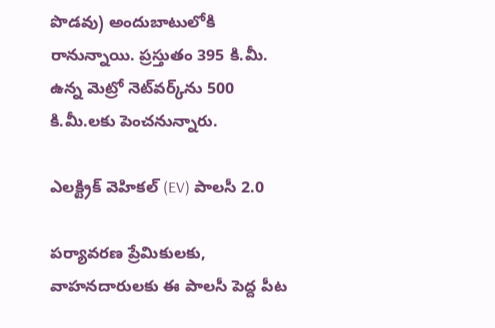పొడవు) అందుబాటులోకి రానున్నాయి. ప్రస్తుతం 395 కి.మీ. ఉన్న మెట్రో నెట్‌వర్క్‌ను 500 కి.మీ.లకు పెంచనున్నారు.

ఎలక్ట్రిక్ వెహికల్ (EV) పాలసీ 2.0

పర్యావరణ ప్రేమికులకు, వాహనదారులకు ఈ పాలసీ పెద్ద పీట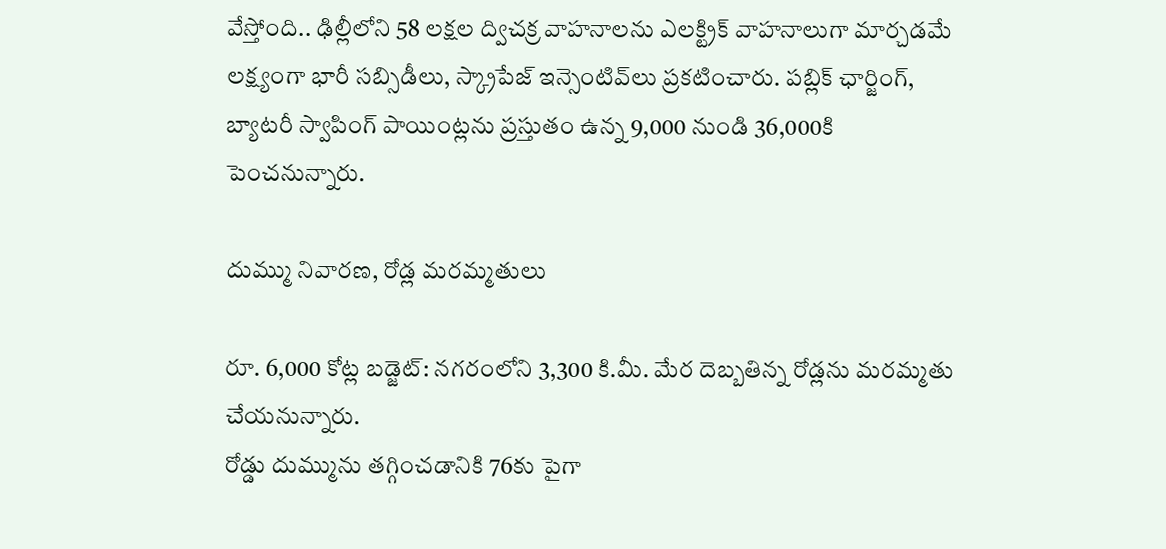వేస్తోంది.. ఢిల్లీలోని 58 లక్షల ద్విచక్ర వాహనాలను ఎలక్ట్రిక్ వాహనాలుగా మార్చడమే లక్ష్యంగా భారీ సబ్సిడీలు, స్క్రాపేజ్ ఇన్సెంటివ్‌లు ప్రకటించారు. పబ్లిక్ ఛార్జింగ్, బ్యాటరీ స్వాపింగ్ పాయింట్లను ప్రస్తుతం ఉన్న 9,000 నుండి 36,000కి పెంచనున్నారు.

దుమ్ము నివారణ, రోడ్ల మరమ్మతులు

రూ. 6,000 కోట్ల బడ్జెట్: నగరంలోని 3,300 కి.మీ. మేర దెబ్బతిన్న రోడ్లను మరమ్మతు చేయనున్నారు.
రోడ్డు దుమ్మును తగ్గించడానికి 76కు పైగా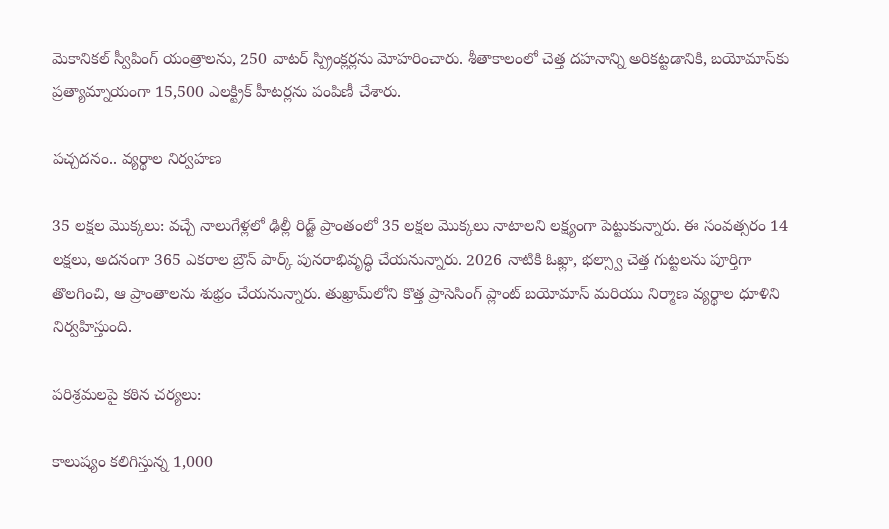మెకానికల్ స్వీపింగ్ యంత్రాలను, 250 వాటర్ స్ప్రింక్లర్లను మోహరించారు. శీతాకాలంలో చెత్త దహనాన్ని అరికట్టడానికి, బయోమాస్‌కు ప్రత్యామ్నాయంగా 15,500 ఎలక్ట్రిక్ హీటర్లను పంపిణీ చేశారు.

పచ్చదనం.. వ్యర్థాల నిర్వహణ

35 లక్షల మొక్కలు: వచ్చే నాలుగేళ్లలో ఢిల్లీ రిడ్జ్ ప్రాంతంలో 35 లక్షల మొక్కలు నాటాలని లక్ష్యంగా పెట్టుకున్నారు. ఈ సంవత్సరం 14 లక్షలు, అదనంగా 365 ఎకరాల బ్రౌన్ పార్క్ పునరాభివృద్ధి చేయ‌నున్నారు. 2026 నాటికి ఓఖ్లా, భల్స్వా చెత్త గుట్ట‌ల‌ను పూర్తిగా తొలగించి, ఆ ప్రాంతాలను శుభ్రం చేయనున్నారు. తుఖ్రామ్‌లోని కొత్త ప్రాసెసింగ్ ప్లాంట్ బయోమాస్ మరియు నిర్మాణ వ్యర్థాల ధూళిని నిర్వహిస్తుంది.

పరిశ్రమలపై కఠిన చర్యలు:

కాలుష్యం కలిగిస్తున్న 1,000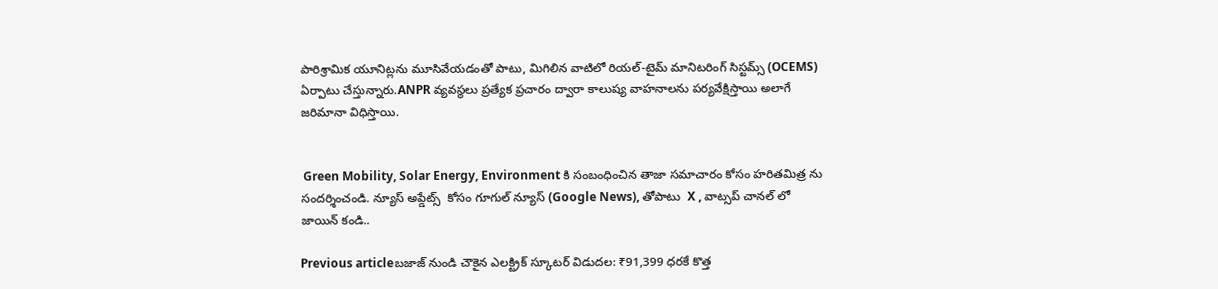పారిశ్రామిక యూనిట్లను మూసివేయడంతో పాటు, మిగిలిన వాటిలో రియల్-టైమ్ మానిటరింగ్ సిస్టమ్స్ (OCEMS) ఏర్పాటు చేస్తున్నారు.ANPR వ్యవస్థలు ప్రత్యేక ప్రచారం ద్వారా కాలుష్య వాహనాలను పర్యవేక్షిస్తాయి అలాగే జరిమానా విధిస్తాయి.


 Green Mobility, Solar Energy, Environment కి సంబంధించిన తాజా సమాచారం కోసం హరితమిత్ర ను సందర్శించండి. న్యూస్ అప్డేట్స్  కోసం గూగుల్ న్యూస్ (Google News), తోపాటు  X , వాట్సప్ చానల్ లో జాయిన్ కండి..

Previous articleబజాజ్ నుండి చౌకైన ఎలక్ట్రిక్ స్కూటర్ విడుదల: ₹91,399 ధరకే కొత్త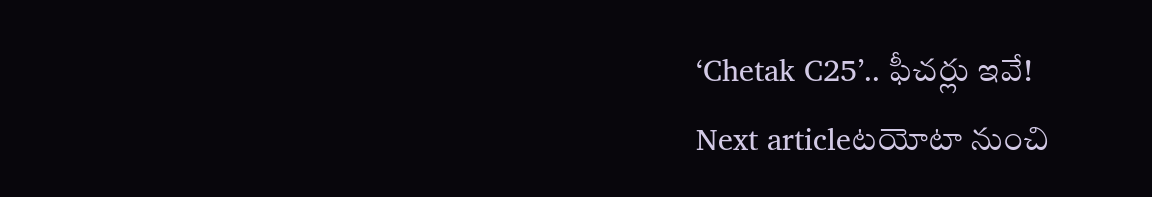‘Chetak C25’.. ఫీచర్లు ఇవే!
Next articleటయోటా నుంచి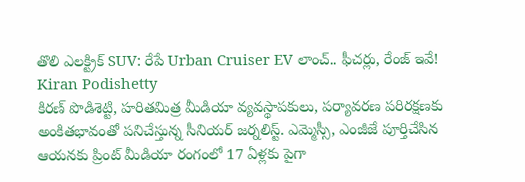తొలి ఎలక్ట్రిక్ SUV: రేపే Urban Cruiser EV లాంచ్.. ఫీచర్లు, రేంజ్ ఇవే!
Kiran Podishetty
కిరణ్ పొడిశెట్టి, హరితమిత్ర మీడియా వ్యవస్థాపకులు, పర్యావరణ పరిరక్షణకు అంకితభావంతో పనిచేస్తున్న సీనియ‌ర్‌ జర్నలిస్ట్. ఎమ్మెస్సీ, ఎంజీజే పూర్తిచేసిన‌ ఆయనకు ప్రింట్ మీడియా రంగంలో 17 ఏళ్లకు పైగా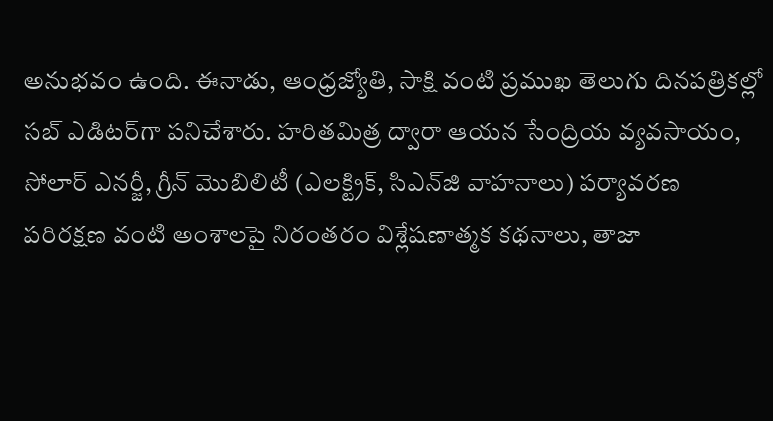అనుభవం ఉంది. ఈనాడు, ఆంధ్రజ్యోతి, సాక్షి వంటి ప్రముఖ తెలుగు దినపత్రికల్లో సబ్‌ ఎడిటర్‌గా ప‌నిచేశారు. హరితమిత్ర ద్వారా ఆయన సేంద్రియ వ్యవసాయం, సోలార్ ఎనర్జీ, గ్రీన్ మొబిలిటీ (ఎలక్ట్రిక్‌, సిఎన్‌జి వాహనాలు) ప‌ర్యావ‌ర‌ణ ప‌రిర‌క్ష‌ణ వంటి అంశాలపై నిరంతరం విశ్లేషణాత్మక కథనాలు, తాజా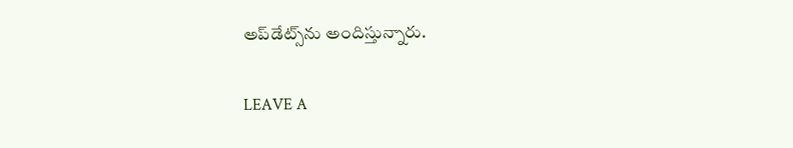అప్‌డేట్స్‌ను అందిస్తున్నారు.

LEAVE A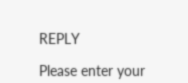REPLY

Please enter your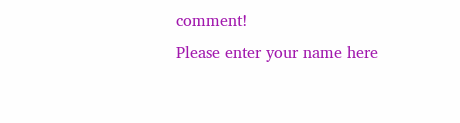comment!
Please enter your name here